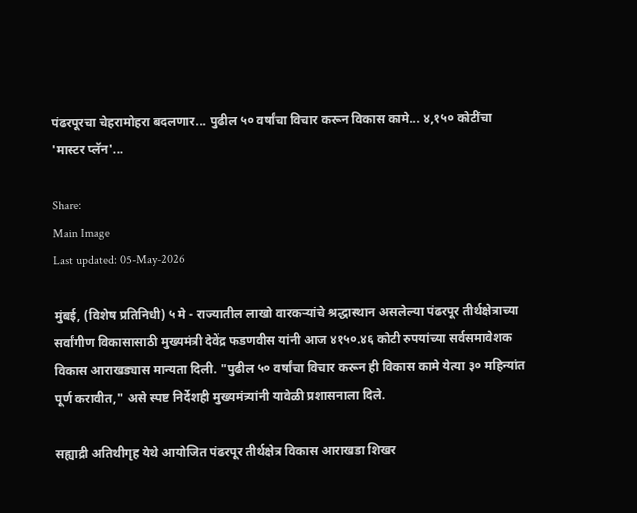पंढरपूरचा चेहरामोहरा बदलणार... पुढील ५० वर्षांचा विचार करून विकास कामे... ४,१५० कोटींचा 'मास्टर प्लॅन'...

Share:
Main Image
Last updated: 05-May-2026

मुंबई, (विशेष प्रतिनिधी) ५ मे - राज्यातील लाखो वारकऱ्यांचे श्रद्धास्थान असलेल्या पंढरपूर तीर्थक्षेत्राच्या सर्वांगीण विकासासाठी मुख्यमंत्री देवेंद्र फडणवीस यांनी आज ४१५०.४६ कोटी रुपयांच्या सर्वसमावेशक विकास आराखड्यास मान्यता दिली. "पुढील ५० वर्षांचा विचार करून ही विकास कामे येत्या ३० महिन्यांत पूर्ण करावीत," असे स्पष्ट निर्देशही मुख्यमंत्र्यांनी यावेळी प्रशासनाला दिले.

सह्याद्री अतिथीगृह येथे आयोजित पंढरपूर तीर्थक्षेत्र विकास आराखडा शिखर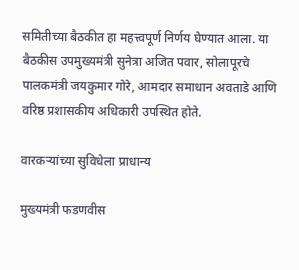समितीच्या बैठकीत हा महत्त्वपूर्ण निर्णय घेण्यात आला. या बैठकीस उपमुख्यमंत्री सुनेत्रा अजित पवार, सोलापूरचे पालकमंत्री जयकुमार गोरे, आमदार समाधान अवताडे आणि वरिष्ठ प्रशासकीय अधिकारी उपस्थित होते.

वारकऱ्यांच्या सुविधेला प्राधान्य

मुख्यमंत्री फडणवीस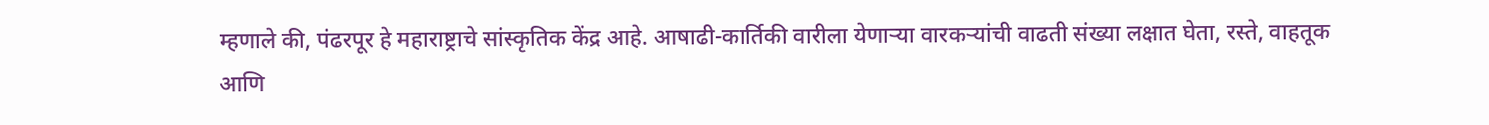म्हणाले की, पंढरपूर हे महाराष्ट्राचे सांस्कृतिक केंद्र आहे. आषाढी-कार्तिकी वारीला येणाऱ्या वारकऱ्यांची वाढती संख्या लक्षात घेता, रस्ते, वाहतूक आणि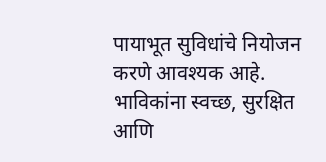पायाभूत सुविधांचे नियोजन करणे आवश्यक आहे. भाविकांना स्वच्छ, सुरक्षित आणि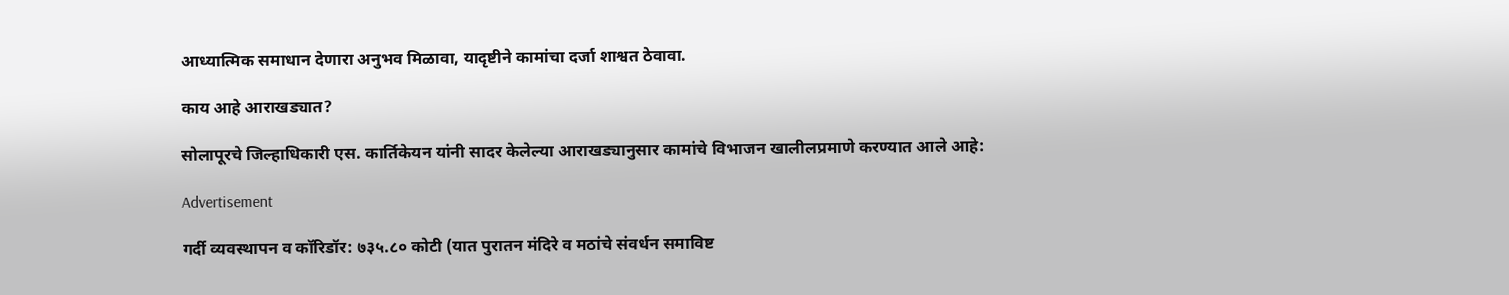आध्यात्मिक समाधान देणारा अनुभव मिळावा, यादृष्टीने कामांचा दर्जा शाश्वत ठेवावा.

काय आहे आराखड्यात?

सोलापूरचे जिल्हाधिकारी एस. कार्तिकेयन यांनी सादर केलेल्या आराखड्यानुसार कामांचे विभाजन खालीलप्रमाणे करण्यात आले आहे:

Advertisement

गर्दी व्यवस्थापन व कॉरिडॉर: ७३५.८० कोटी (यात पुरातन मंदिरे व मठांचे संवर्धन समाविष्ट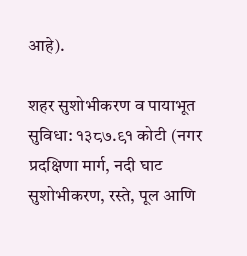आहे).

शहर सुशोभीकरण व पायाभूत सुविधा: १३८७.९१ कोटी (नगर प्रदक्षिणा मार्ग, नदी घाट सुशोभीकरण, रस्ते, पूल आणि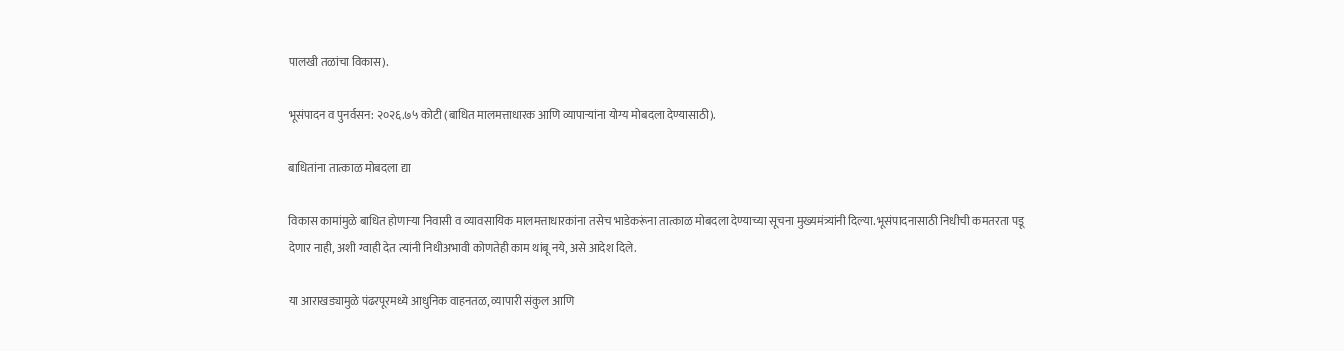पालखी तळांचा विकास).

भूसंपादन व पुनर्वसन: २०२६.७५ कोटी (बाधित मालमत्ताधारक आणि व्यापाऱ्यांना योग्य मोबदला देण्यासाठी).

बाधितांना तात्काळ मोबदला द्या

विकास कामांमुळे बाधित होणाऱ्या निवासी व व्यावसायिक मालमत्ताधारकांना तसेच भाडेकरूंना तात्काळ मोबदला देण्याच्या सूचना मुख्यमंत्र्यांनी दिल्या. भूसंपादनासाठी निधीची कमतरता पडू देणार नाही, अशी ग्वाही देत त्यांनी निधीअभावी कोणतेही काम थांबू नये, असे आदेश दिले.

या आराखड्यामुळे पंढरपूरमध्ये आधुनिक वाहनतळ, व्यापारी संकुल आणि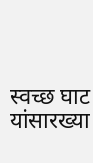स्वच्छ घाट यांसारख्या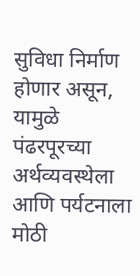सुविधा निर्माण होणार असून, यामुळे पंढरपूरच्या अर्थव्यवस्थेला आणि पर्यटनाला मोठी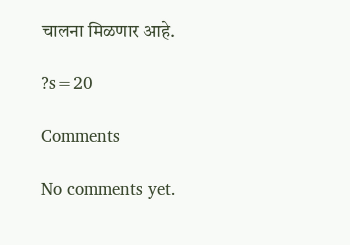चालना मिळणार आहे.

?s=20

Comments

No comments yet.